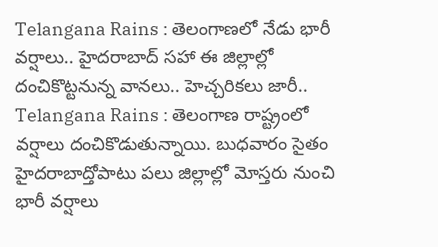Telangana Rains : తెలంగాణలో నేడు భారీ వర్షాలు.. హైదరాబాద్ సహా ఈ జిల్లాల్లో దంచికొట్టనున్న వానలు.. హెచ్చరికలు జారీ..
Telangana Rains : తెలంగాణ రాష్ట్రంలో వర్షాలు దంచికొడుతున్నాయి. బుధవారం సైతం హైదరాబాద్తోపాటు పలు జిల్లాల్లో మోస్తరు నుంచి భారీ వర్షాలు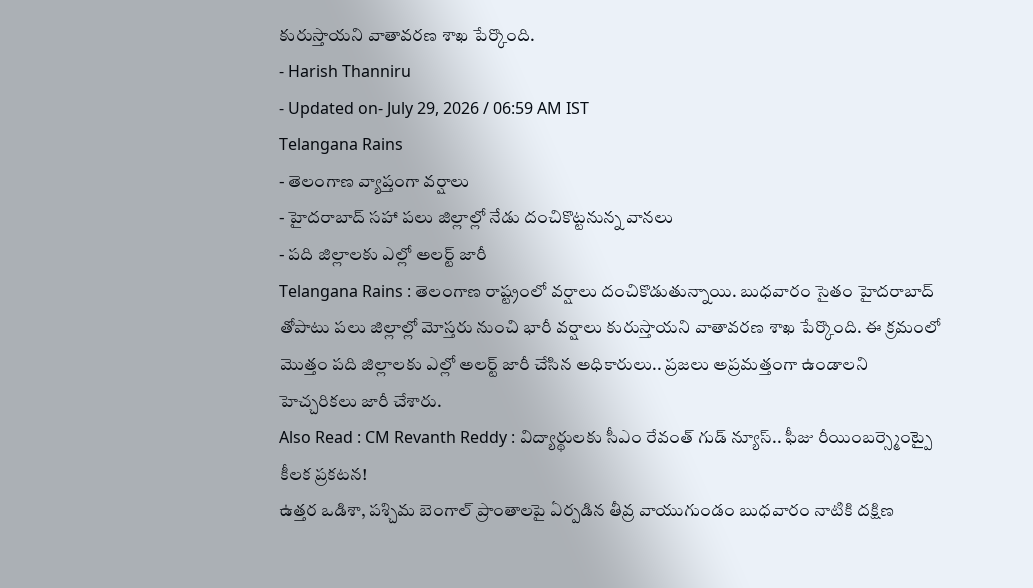కురుస్తాయని వాతావరణ శాఖ పేర్కొంది.
- Harish Thanniru
- Updated on- July 29, 2026 / 06:59 AM IST
Telangana Rains
- తెలంగాణ వ్యాప్తంగా వర్షాలు
- హైదరాబాద్ సహా పలు జిల్లాల్లో నేడు దంచికొట్టనున్న వానలు
- పది జిల్లాలకు ఎల్లో అలర్ట్ జారీ
Telangana Rains : తెలంగాణ రాష్ట్రంలో వర్షాలు దంచికొడుతున్నాయి. బుధవారం సైతం హైదరాబాద్ తోపాటు పలు జిల్లాల్లో మోస్తరు నుంచి భారీ వర్షాలు కురుస్తాయని వాతావరణ శాఖ పేర్కొంది. ఈ క్రమంలో మొత్తం పది జిల్లాలకు ఎల్లో అలర్ట్ జారీ చేసిన అధికారులు.. ప్రజలు అప్రమత్తంగా ఉండాలని హెచ్చరికలు జారీ చేశారు.
Also Read : CM Revanth Reddy : విద్యార్థులకు సీఎం రేవంత్ గుడ్ న్యూస్.. ఫీజు రీయింబర్స్మెంట్పై కీలక ప్రకటన!
ఉత్తర ఒడిశా, పశ్చిమ బెంగాల్ ప్రాంతాలపై ఏర్పడిన తీవ్ర వాయుగుండం బుధవారం నాటికి దక్షిణ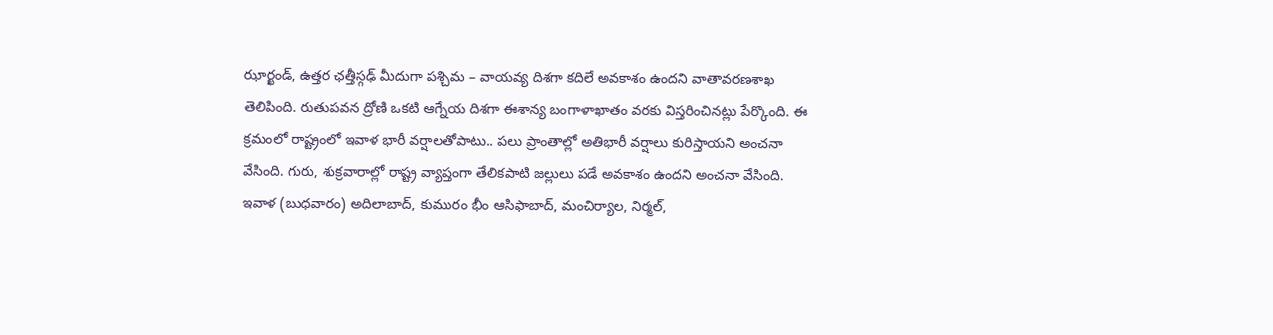ఝార్ఖండ్, ఉత్తర ఛత్తీస్గఢ్ మీదుగా పశ్చిమ – వాయవ్య దిశగా కదిలే అవకాశం ఉందని వాతావరణశాఖ తెలిపింది. రుతుపవన ద్రోణి ఒకటి ఆగ్నేయ దిశగా ఈశాన్య బంగాళాఖాతం వరకు విస్తరించినట్లు పేర్కొంది. ఈ క్రమంలో రాష్ట్రంలో ఇవాళ భారీ వర్షాలతోపాటు.. పలు ప్రాంతాల్లో అతిభారీ వర్షాలు కురిస్తాయని అంచనా వేసింది. గురు, శుక్రవారాల్లో రాష్ట్ర వ్యాప్తంగా తేలికపాటి జల్లులు పడే అవకాశం ఉందని అంచనా వేసింది.
ఇవాళ (బుధవారం) అదిలాబాద్, కుమురం భీం ఆసిఫాబాద్, మంచిర్యాల, నిర్మల్,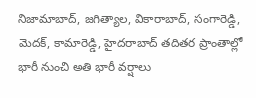నిజామాబాద్, జగిత్యాల, వికారాబాద్, సంగారెడ్డి, మెదక్, కామారెడ్డి, హైదరాబాద్ తదితర ప్రాంతాల్లో భారీ నుంచి అతి భారీ వర్షాలు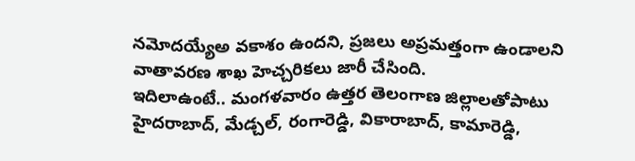నమోదయ్యేఅ వకాశం ఉందని, ప్రజలు అప్రమత్తంగా ఉండాలని వాతావరణ శాఖ హెచ్చరికలు జారీ చేసింది.
ఇదిలాఉంటే.. మంగళవారం ఉత్తర తెలంగాణ జిల్లాలతోపాటు హైదరాబాద్, మేడ్చల్, రంగారెడ్డి, వికారాబాద్, కామారెడ్డి,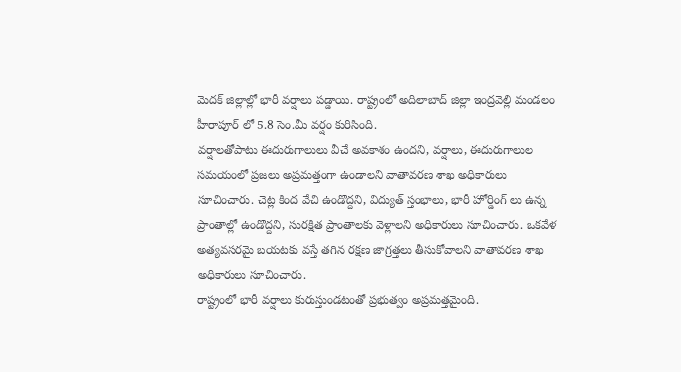మెదక్ జిల్లాల్లో భారీ వర్షాలు పడ్డాయి. రాష్ట్రంలో అదిలాబాద్ జిల్లా ఇంద్రవెల్లి మండలం హీరాపూర్ లో 5.8 సెం.మీ వర్షం కురిసింది.
వర్షాలతోపాటు ఈదురుగాలులు వీచే అవకాశం ఉందని, వర్షాలు, ఈదురుగాలుల సమయంలో ప్రజలు అప్రమత్తంగా ఉండాలని వాతావరణ శాఖ అధికారులు సూచించారు. చెట్ల కింద వేచి ఉండొద్దని, విద్యుత్ స్తంభాలు, భారీ హోర్డింగ్ లు ఉన్న ప్రాంతాల్లో ఉండొద్దని, సురక్షిత ప్రాంతాలకు వెళ్లాలని అధికారులు సూచించారు. ఒకవేళ అత్యవసరమై బయటకు వస్తే తగిన రక్షణ జాగ్రత్తలు తీసుకోవాలని వాతావరణ శాఖ అధికారులు సూచించారు.
రాష్ట్రంలో భారీ వర్షాలు కురుస్తుండటంతో ప్రభుత్వం అప్రమత్తమైంది.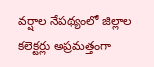వర్షాల నేపథ్యంలో జిల్లాల కలెక్టర్లు అప్రమత్తంగా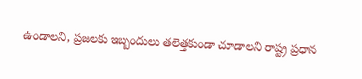ఉండాలని, ప్రజలకు ఇబ్బందులు తలెత్తకుండా చూడాలని రాష్ట్ర ప్రధాన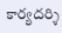కార్యదర్శి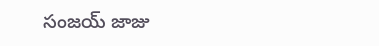సంజయ్ జాజు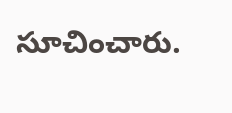సూచించారు.